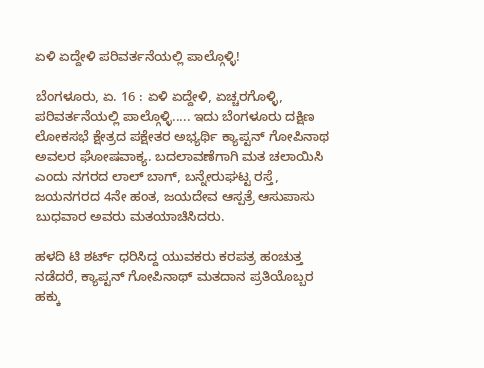ಏಳಿ ಏದ್ದೇಳಿ ಪರಿವರ್ತನೆಯಲ್ಲಿ ಪಾಲ್ಗೊಳ್ಳಿ!

ಬೆಂಗಳೂರು, ಏ. 16 : ಏಳಿ ಏದ್ದೇಳಿ, ಏಚ್ಚರಗೊಳ್ಳಿ, ಪರಿವರ್ತನೆಯಲ್ಲಿ ಪಾಲ್ಗೊಳ್ಳಿ..... ಇದು ಬೆಂಗಳೂರು ದಕ್ಷಿಣ ಲೋಕಸಭೆ ಕ್ಷೇತ್ರದ ಪಕ್ಷೇತರ ಅಭ್ಯರ್ಥಿ ಕ್ಯಾಪ್ಟನ್ ಗೋಪಿನಾಥ ಅವಲರ ಘೋಷವಾಕ್ಯ. ಬದಲಾವಣೆಗಾಗಿ ಮತ ಚಲಾಯಿಸಿ ಎಂದು ನಗರದ ಲಾಲ್ ಬಾಗ್, ಬನ್ನೇರುಘಟ್ಟ ರಸ್ತೆ, ಜಯನಗರದ 4ನೇ ಹಂತ, ಜಯದೇವ ಆಸ್ಪತ್ರೆ ಆಸುಪಾಸು ಬುಧವಾರ ಅವರು ಮತಯಾಚಿಸಿದರು.

ಹಳದಿ ಟಿ ಶರ್ಟ್ ಧರಿಸಿದ್ದ ಯುವಕರು ಕರಪತ್ರ ಹಂಚುತ್ತ ನಡೆದರೆ, ಕ್ಯಾಪ್ಟನ್ ಗೋಪಿನಾಥ್ ಮತದಾನ ಪ್ರತಿಯೊಬ್ಬರ ಹಕ್ಕು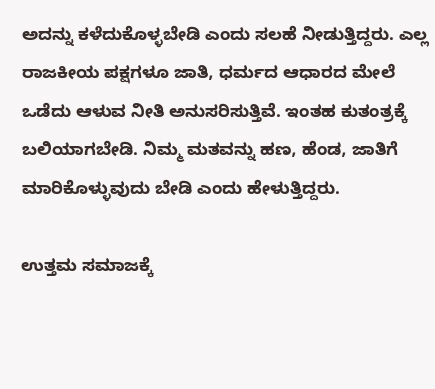ಅದನ್ನು ಕಳೆದುಕೊಳ್ಳಬೇಡಿ ಎಂದು ಸಲಹೆ ನೀಡುತ್ತಿದ್ದರು. ಎಲ್ಲ ರಾಜಕೀಯ ಪಕ್ಷಗಳೂ ಜಾತಿ, ಧರ್ಮದ ಆಧಾರದ ಮೇಲೆ ಒಡೆದು ಆಳುವ ನೀತಿ ಅನುಸರಿಸುತ್ತಿವೆ. ಇಂತಹ ಕುತಂತ್ರಕ್ಕೆ ಬಲಿಯಾಗಬೇಡಿ. ನಿಮ್ಮ ಮತವನ್ನು ಹಣ, ಹೆಂಡ, ಜಾತಿಗೆ ಮಾರಿಕೊಳ್ಳುವುದು ಬೇಡಿ ಎಂದು ಹೇಳುತ್ತಿದ್ದರು.

ಉತ್ತಮ ಸಮಾಜಕ್ಕೆ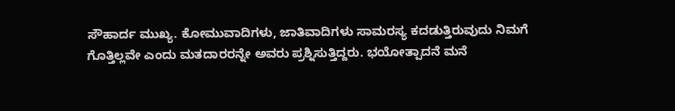ಸೌಹಾರ್ದ ಮುಖ್ಯ. ಕೋಮುವಾದಿಗಳು, ಜಾತಿವಾದಿಗಳು ಸಾಮರಸ್ಯ ಕದಡುತ್ತಿರುವುದು ನಿಮಗೆ ಗೊತ್ತಿಲ್ಲವೇ ಎಂದು ಮತದಾರರನ್ನೇ ಅವರು ಪ್ರಶ್ನಿಸುತ್ತಿದ್ದರು. ಭಯೋತ್ಪಾದನೆ ಮನೆ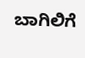ಬಾಗಿಲಿಗೆ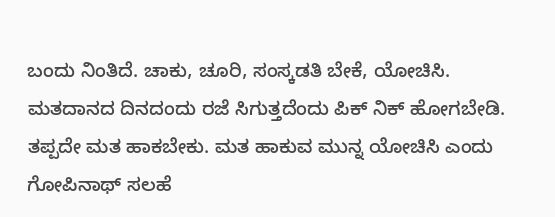ಬಂದು ನಿಂತಿದೆ. ಚಾಕು, ಚೂರಿ, ಸಂಸ್ಕಡತಿ ಬೇಕೆ, ಯೋಚಿಸಿ. ಮತದಾನದ ದಿನದಂದು ರಜೆ ಸಿಗುತ್ತದೆಂದು ಪಿಕ್ ನಿಕ್ ಹೋಗಬೇಡಿ. ತಪ್ಪದೇ ಮತ ಹಾಕಬೇಕು. ಮತ ಹಾಕುವ ಮುನ್ನ ಯೋಚಿಸಿ ಎಂದು ಗೋಪಿನಾಥ್ ಸಲಹೆ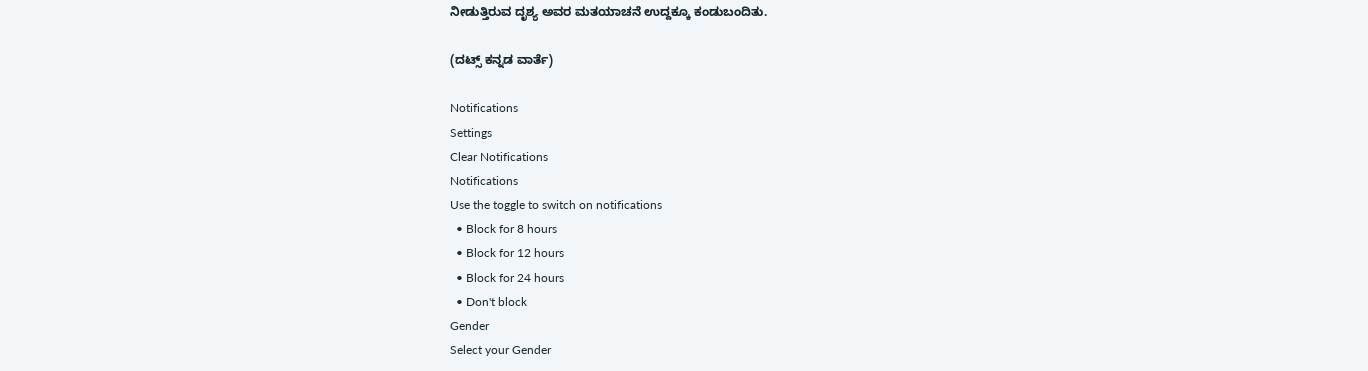ನೀಡುತ್ತಿರುವ ದೃಶ್ಯ ಅವರ ಮತಯಾಚನೆ ಉದ್ದಕ್ಕೂ ಕಂಡುಬಂದಿತು.

(ದಟ್ಸ್ ಕನ್ನಡ ವಾರ್ತೆ)

Notifications
Settings
Clear Notifications
Notifications
Use the toggle to switch on notifications
  • Block for 8 hours
  • Block for 12 hours
  • Block for 24 hours
  • Don't block
Gender
Select your Gender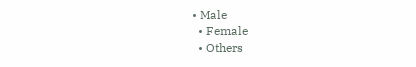• Male
  • Female
  • Others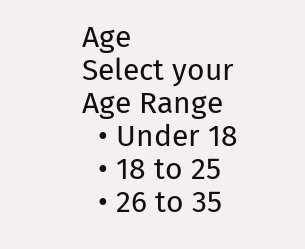Age
Select your Age Range
  • Under 18
  • 18 to 25
  • 26 to 35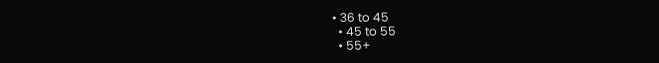• 36 to 45
  • 45 to 55
  • 55+